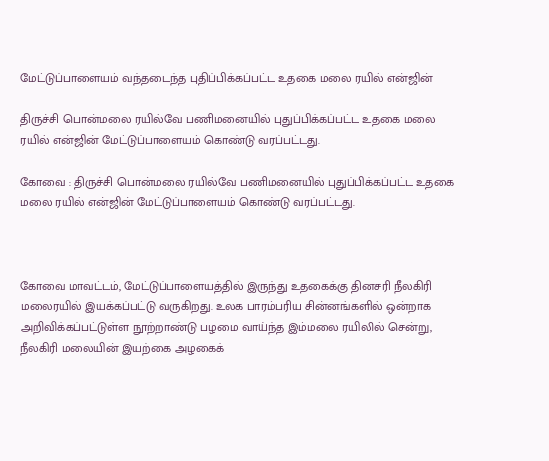மேட்டுப்பாளையம் வந்தடைந்த புதிப்பிக்கப்பட்ட உதகை மலை ரயில் என்ஜின்

திருச்சி பொன்மலை ரயில்வே பணிமனையில் புதுப்பிக்கப்பட்ட உதகை மலை ரயில் என்ஜின் மேட்டுப்பாளையம் கொண்டு வரப்பட்டது.

கோவை : திருச்சி பொன்மலை ரயில்வே பணிமனையில் புதுப்பிக்கப்பட்ட உதகை மலை ரயில் என்ஜின் மேட்டுப்பாளையம் கொண்டு வரப்பட்டது.



கோவை மாவட்டம், மேட்டுப்பாளையத்தில் இருந்து உதகைக்கு தினசரி நீலகிரி மலைரயில் இயக்கப்பட்டு வருகிறது. உலக பாரம்பரிய சின்னங்களில் ஒன்றாக அறிவிக்கப்பட்டுள்ள நூற்றாண்டு பழமை வாய்ந்த இம்மலை ரயிலில் சென்று, நீலகிரி மலையின் இயற்கை அழகைக்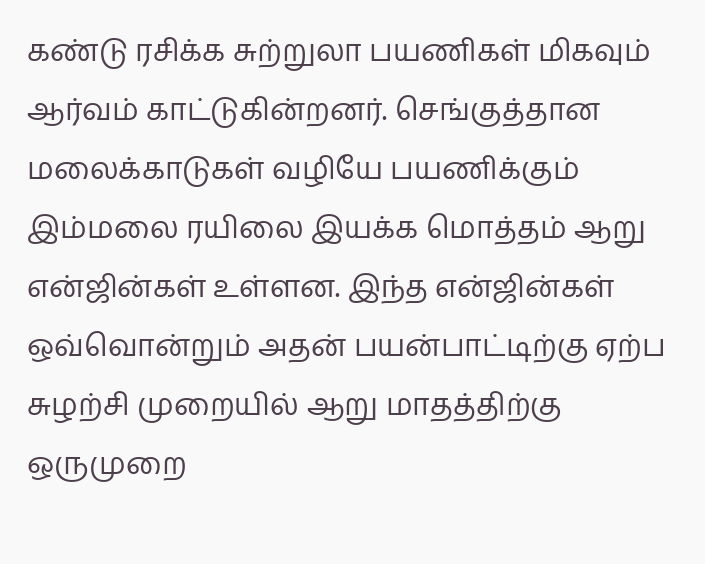கண்டு ரசிக்க சுற்றுலா பயணிகள் மிகவும் ஆர்வம் காட்டுகின்றனர். செங்குத்தான மலைக்காடுகள் வழியே பயணிக்கும் இம்மலை ரயிலை இயக்க மொத்தம் ஆறு என்ஜின்கள் உள்ளன. இந்த என்ஜின்கள் ஒவ்வொன்றும் அதன் பயன்பாட்டிற்கு ஏற்ப சுழற்சி முறையில் ஆறு மாதத்திற்கு ஒருமுறை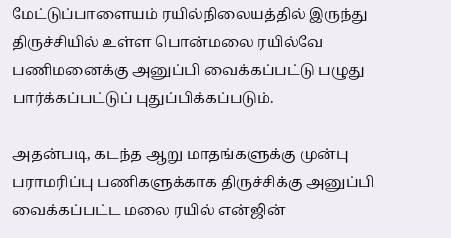மேட்டுப்பாளையம் ரயில்நிலையத்தில் இருந்து திருச்சியில் உள்ள பொன்மலை ரயில்வே பணிமனைக்கு அனுப்பி வைக்கப்பட்டு பழுது பார்க்கப்பட்டுப் புதுப்பிக்கப்படும்.

அதன்படி, கடந்த ஆறு மாதங்களுக்கு முன்பு பராமரிப்பு பணிகளுக்காக திருச்சிக்கு அனுப்பி வைக்கப்பட்ட மலை ரயில் என்ஜின்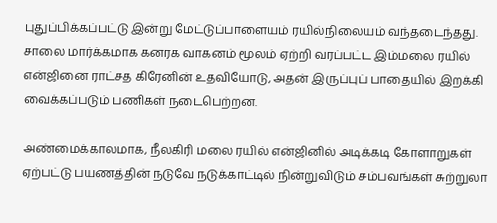புதுப்பிக்கப்பட்டு இன்று மேட்டுப்பாளையம் ரயில்நிலையம் வந்தடைந்தது. சாலை மார்க்கமாக கனரக வாகனம் மூலம் ஏற்றி வரப்பட்ட இம்மலை ரயில் என்ஜினை ராட்சத கிரேனின் உதவியோடு, அதன் இருப்புப் பாதையில் இறக்கி வைக்கப்படும் பணிகள் நடைபெற்றன.

அண்மைக்காலமாக, நீலகிரி மலை ரயில் என்ஜினில் அடிக்கடி கோளாறுகள் ஏற்பட்டு பயணத்தின் நடுவே நடுக்காட்டில் நின்றுவிடும் சம்பவங்கள் சுற்றுலா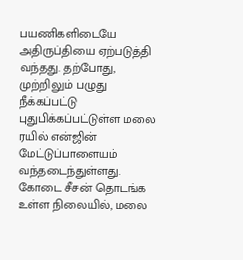பயணிகளிடையே அதிருப்தியை ஏற்படுத்தி வந்தது. தற்போது, முற்றிலும் பழுது நீக்கப்பட்டு புதுபிக்கப்பட்டுள்ள மலை ரயில் என்ஜின் மேட்டுப்பாளையம் வந்தடைந்துள்ளது. கோடை சீசன் தொடங்க உள்ள நிலையில், மலை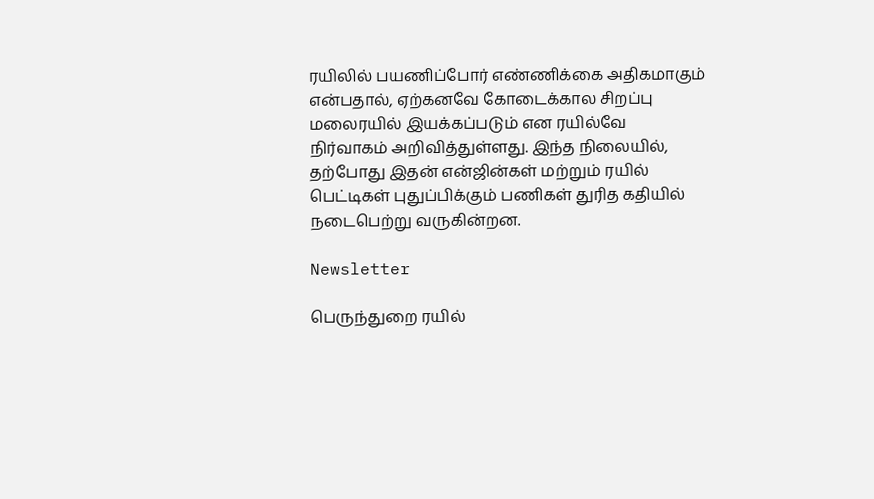ரயிலில் பயணிப்போர் எண்ணிக்கை அதிகமாகும் என்பதால், ஏற்கனவே கோடைக்கால சிறப்பு மலைரயில் இயக்கப்படும் என ரயில்வே நிர்வாகம் அறிவித்துள்ளது. இந்த நிலையில், தற்போது இதன் என்ஜின்கள் மற்றும் ரயில் பெட்டிகள் புதுப்பிக்கும் பணிகள் துரித கதியில் நடைபெற்று வருகின்றன.

Newsletter

பெருந்துறை ரயில்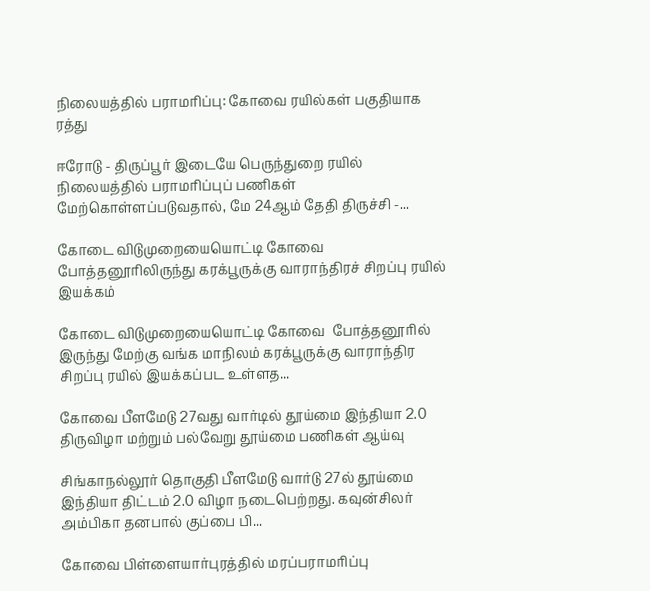நிலையத்தில் பராமரிப்பு: கோவை ரயில்கள் பகுதியாக ரத்து

ஈரோடு - திருப்பூர் இடையே பெருந்துறை ரயில் நிலையத்தில் பராமரிப்புப் பணிகள் மேற்கொள்ளப்படுவதால், மே 24ஆம் தேதி திருச்சி -...

கோடை விடுமுறையையொட்டி கோவை  போத்தனூரிலிருந்து கரக்பூருக்கு வாராந்திரச் சிறப்பு ரயில் இயக்கம்

கோடை விடுமுறையையொட்டி கோவை  போத்தனூரில் இருந்து மேற்கு வங்க மாநிலம் கரக்பூருக்கு வாராந்திர சிறப்பு ரயில் இயக்கப்பட உள்ளத...

கோவை பீளமேடு 27வது வார்டில் தூய்மை இந்தியா 2.0 திருவிழா மற்றும் பல்வேறு தூய்மை பணிகள் ஆய்வு

சிங்காநல்லூர் தொகுதி பீளமேடு வார்டு 27ல் தூய்மை இந்தியா திட்டம் 2.0 விழா நடைபெற்றது. கவுன்சிலர் அம்பிகா தனபால் குப்பை பி...

கோவை பிள்ளையார்புரத்தில் மரப்பராமரிப்பு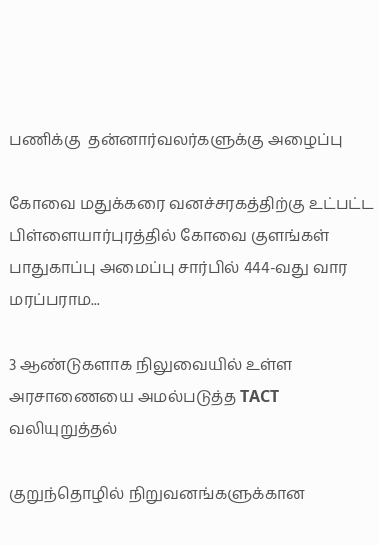பணிக்கு  தன்னார்வலர்களுக்கு அழைப்பு

கோவை மதுக்கரை வனச்சரகத்திற்கு உட்பட்ட பிள்ளையார்புரத்தில் கோவை குளங்கள் பாதுகாப்பு அமைப்பு சார்பில் 444-வது வார மரப்பராம...

3 ஆண்டுகளாக நிலுவையில் உள்ள அரசாணையை அமல்படுத்த TACT வலியுறுத்தல்

குறுந்தொழில் நிறுவனங்களுக்கான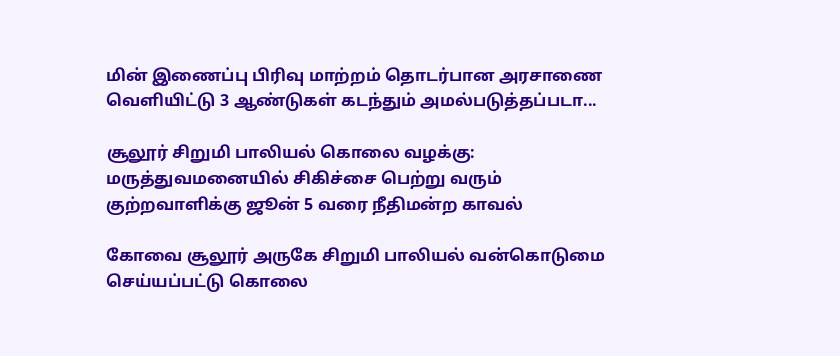மின் இணைப்பு பிரிவு மாற்றம் தொடர்பான அரசாணை வெளியிட்டு 3 ஆண்டுகள் கடந்தும் அமல்படுத்தப்படா...

சூலூர் சிறுமி பாலியல் கொலை வழக்கு: மருத்துவமனையில் சிகிச்சை பெற்று வரும் குற்றவாளிக்கு ஜூன் 5 வரை நீதிமன்ற காவல்

கோவை சூலூர் அருகே சிறுமி பாலியல் வன்கொடுமை செய்யப்பட்டு கொலை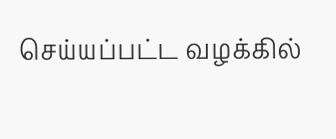செய்யப்பட்ட வழக்கில்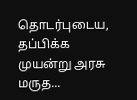தொடர்புடைய, தப்பிக்க முயன்று அரசு மருத...